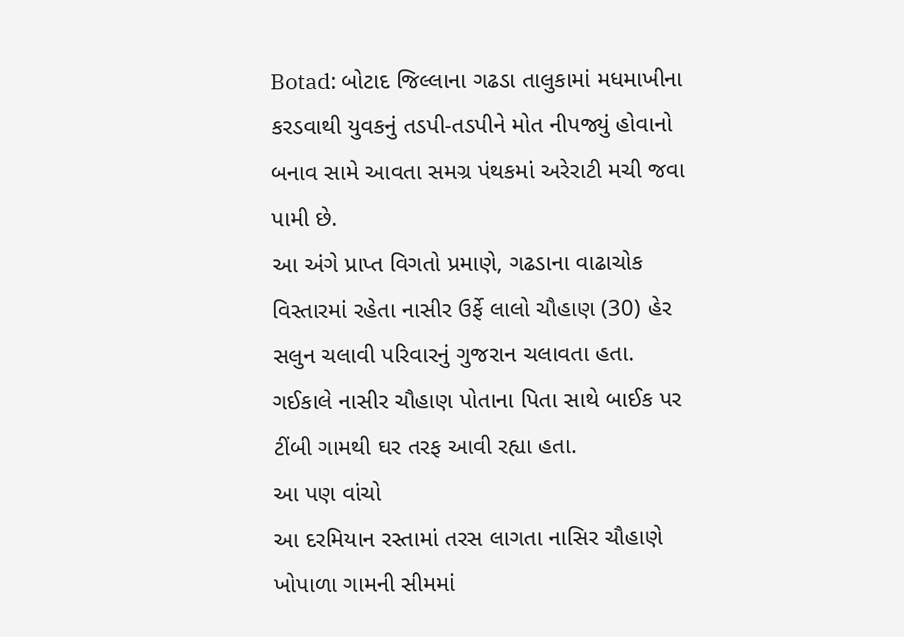Botad: બોટાદ જિલ્લાના ગઢડા તાલુકામાં મધમાખીના કરડવાથી યુવકનું તડપી-તડપીને મોત નીપજ્યું હોવાનો બનાવ સામે આવતા સમગ્ર પંથકમાં અરેરાટી મચી જવા પામી છે.
આ અંગે પ્રાપ્ત વિગતો પ્રમાણે, ગઢડાના વાઢાચોક વિસ્તારમાં રહેતા નાસીર ઉર્ફે લાલો ચૌહાણ (30) હેર સલુન ચલાવી પરિવારનું ગુજરાન ચલાવતા હતા. ગઈકાલે નાસીર ચૌહાણ પોતાના પિતા સાથે બાઈક પર ટીંબી ગામથી ઘર તરફ આવી રહ્યા હતા.
આ પણ વાંચો
આ દરમિયાન રસ્તામાં તરસ લાગતા નાસિર ચૌહાણે ખોપાળા ગામની સીમમાં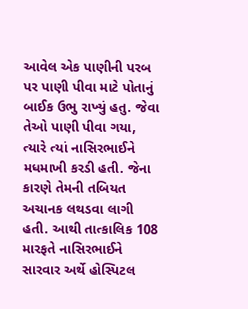આવેલ એક પાણીની પરબ પર પાણી પીવા માટે પોતાનું બાઈક ઉભુ રાખ્યું હતુ. જેવા તેઓ પાણી પીવા ગયા, ત્યારે ત્યાં નાસિરભાઈને મધમાખી કરડી હતી. જેના કારણે તેમની તબિયત અચાનક લથડવા લાગી હતી. આથી તાત્કાલિક 108 મારફતે નાસિરભાઈને સારવાર અર્થે હોસ્પિટલ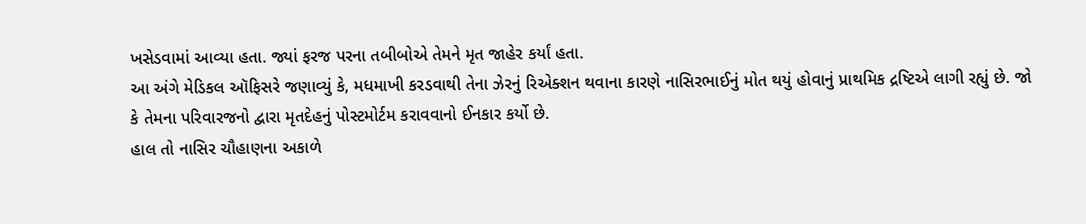ખસેડવામાં આવ્યા હતા. જ્યાં ફરજ પરના તબીબોએ તેમને મૃત જાહેર કર્યાં હતા.
આ અંગે મેડિકલ ઑફિસરે જણાવ્યું કે, મધમાખી કરડવાથી તેના ઝેરનું રિએક્શન થવાના કારણે નાસિરભાઈનું મોત થયું હોવાનું પ્રાથમિક દ્રષ્ટિએ લાગી રહ્યું છે. જો કે તેમના પરિવારજનો દ્વારા મૃતદેહનું પોસ્ટમોર્ટમ કરાવવાનો ઈનકાર કર્યો છે.
હાલ તો નાસિર ચૌહાણના અકાળે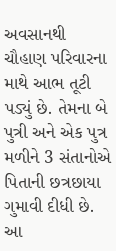અવસાનથી ચૌહાણ પરિવારના માથે આભ તૂટી પડ્યું છે. તેમના બે પુત્રી અને એક પુત્ર મળીને 3 સંતાનોએ પિતાની છત્રછાયા ગુમાવી દીધી છે. આ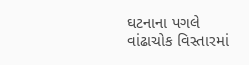ઘટનાના પગલે વાંઢાચોક વિસ્તારમાં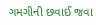ગમગીની છવાઈ જવા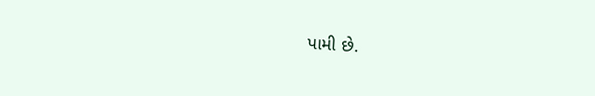પામી છે.